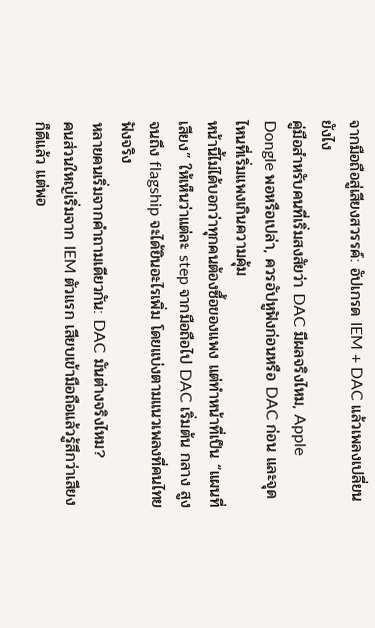จากมือถือสู่เสียงสวรรค์: อัปเกรด IEM + DAC แล้วเพลงเปลี่ยนยังไง
คู่มือสำหรับคนที่เริ่มสงสัยว่า DAC มีผลจริงไหม, Apple Dongle พอหรือเปล่า, ควรอัปหูฟังก่อนหรือ DAC ก่อน และจุดไหนที่เริ่มแพงเกินความคุ้ม
หน้านี้ไม่ได้บอกว่าทุกคนต้องซื้อของแพง แต่ทำหน้าที่เป็น “แผนที่เสียง” ให้เห็นว่าแต่ละ step จากมือถือไป DAC เริ่มต้น กลาง สูง จนถึง flagship จะได้ยินอะไรเพิ่ม โดยแบ่งตามแนวเพลงที่คนไทยฟังจริง
หลายคนเริ่มจากคำถามเดียวกัน: DAC มันต่างจริงไหม?
คนส่วนใหญ่เริ่มจาก IEM ตัวแรก เสียบเข้ามือถือแล้วรู้สึกว่าเสียงก็ดีแล้ว แต่พอ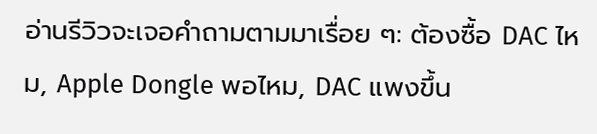อ่านรีวิวจะเจอคำถามตามมาเรื่อย ๆ: ต้องซื้อ DAC ไหม, Apple Dongle พอไหม, DAC แพงขึ้น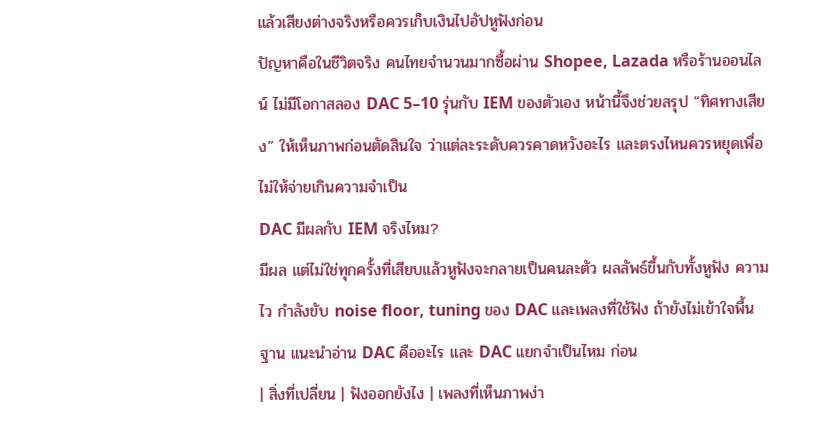แล้วเสียงต่างจริงหรือควรเก็บเงินไปอัปหูฟังก่อน
ปัญหาคือในชีวิตจริง คนไทยจำนวนมากซื้อผ่าน Shopee, Lazada หรือร้านออนไลน์ ไม่มีโอกาสลอง DAC 5–10 รุ่นกับ IEM ของตัวเอง หน้านี้จึงช่วยสรุป “ทิศทางเสียง” ให้เห็นภาพก่อนตัดสินใจ ว่าแต่ละระดับควรคาดหวังอะไร และตรงไหนควรหยุดเพื่อไม่ให้จ่ายเกินความจำเป็น
DAC มีผลกับ IEM จริงไหม?
มีผล แต่ไม่ใช่ทุกครั้งที่เสียบแล้วหูฟังจะกลายเป็นคนละตัว ผลลัพธ์ขึ้นกับทั้งหูฟัง ความไว กำลังขับ noise floor, tuning ของ DAC และเพลงที่ใช้ฟัง ถ้ายังไม่เข้าใจพื้นฐาน แนะนำอ่าน DAC คืออะไร และ DAC แยกจำเป็นไหม ก่อน
| สิ่งที่เปลี่ยน | ฟังออกยังไง | เพลงที่เห็นภาพง่า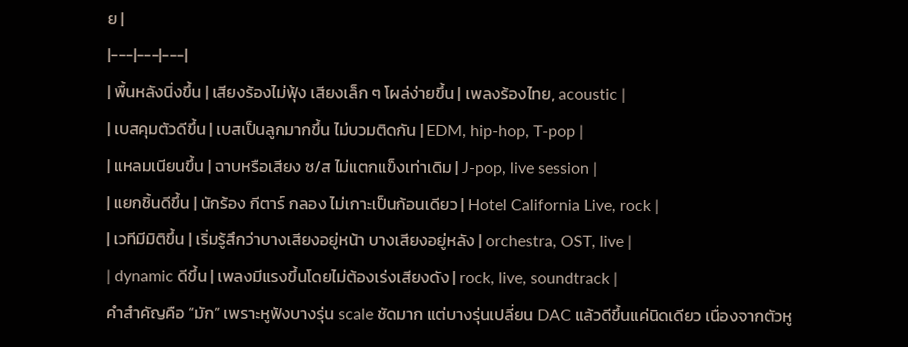ย |
|---|---|---|
| พื้นหลังนิ่งขึ้น | เสียงร้องไม่ฟุ้ง เสียงเล็ก ๆ โผล่ง่ายขึ้น | เพลงร้องไทย, acoustic |
| เบสคุมตัวดีขึ้น | เบสเป็นลูกมากขึ้น ไม่บวมติดกัน | EDM, hip-hop, T-pop |
| แหลมเนียนขึ้น | ฉาบหรือเสียง ซ/ส ไม่แตกแข็งเท่าเดิม | J-pop, live session |
| แยกชิ้นดีขึ้น | นักร้อง กีตาร์ กลอง ไม่เกาะเป็นก้อนเดียว | Hotel California Live, rock |
| เวทีมีมิติขึ้น | เริ่มรู้สึกว่าบางเสียงอยู่หน้า บางเสียงอยู่หลัง | orchestra, OST, live |
| dynamic ดีขึ้น | เพลงมีแรงขึ้นโดยไม่ต้องเร่งเสียงดัง | rock, live, soundtrack |
คำสำคัญคือ “มัก” เพราะหูฟังบางรุ่น scale ชัดมาก แต่บางรุ่นเปลี่ยน DAC แล้วดีขึ้นแค่นิดเดียว เนื่องจากตัวหู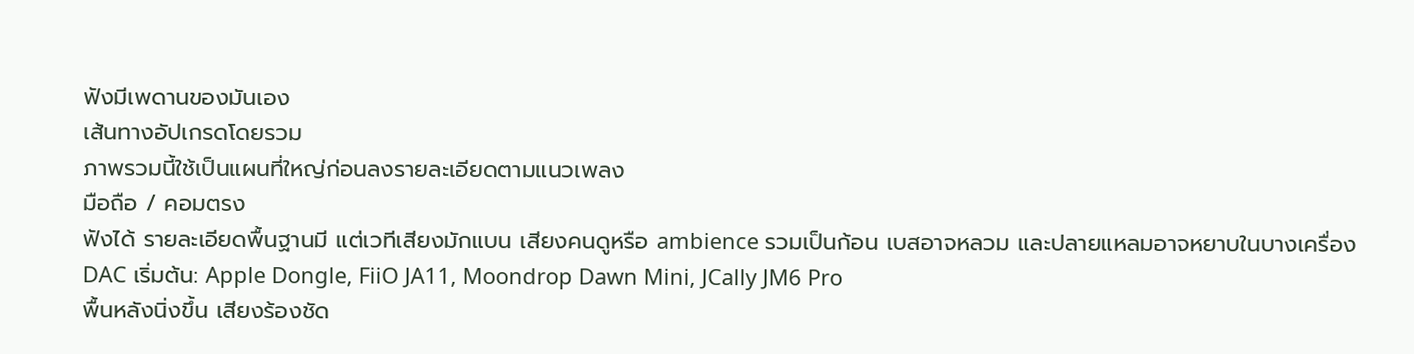ฟังมีเพดานของมันเอง
เส้นทางอัปเกรดโดยรวม
ภาพรวมนี้ใช้เป็นแผนที่ใหญ่ก่อนลงรายละเอียดตามแนวเพลง
มือถือ / คอมตรง
ฟังได้ รายละเอียดพื้นฐานมี แต่เวทีเสียงมักแบน เสียงคนดูหรือ ambience รวมเป็นก้อน เบสอาจหลวม และปลายแหลมอาจหยาบในบางเครื่อง
DAC เริ่มต้น: Apple Dongle, FiiO JA11, Moondrop Dawn Mini, JCally JM6 Pro
พื้นหลังนิ่งขึ้น เสียงร้องชัด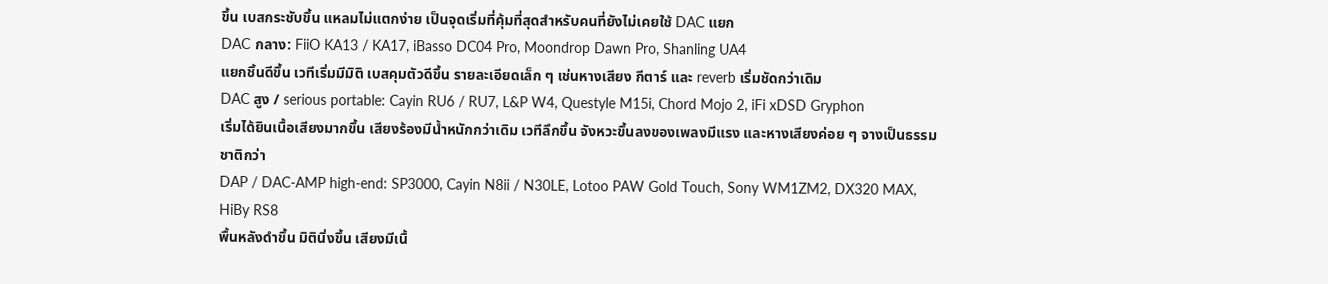ขึ้น เบสกระชับขึ้น แหลมไม่แตกง่าย เป็นจุดเริ่มที่คุ้มที่สุดสำหรับคนที่ยังไม่เคยใช้ DAC แยก
DAC กลาง: FiiO KA13 / KA17, iBasso DC04 Pro, Moondrop Dawn Pro, Shanling UA4
แยกชิ้นดีขึ้น เวทีเริ่มมีมิติ เบสคุมตัวดีขึ้น รายละเอียดเล็ก ๆ เช่นหางเสียง กีตาร์ และ reverb เริ่มชัดกว่าเดิม
DAC สูง / serious portable: Cayin RU6 / RU7, L&P W4, Questyle M15i, Chord Mojo 2, iFi xDSD Gryphon
เริ่มได้ยินเนื้อเสียงมากขึ้น เสียงร้องมีน้ำหนักกว่าเดิม เวทีลึกขึ้น จังหวะขึ้นลงของเพลงมีแรง และหางเสียงค่อย ๆ จางเป็นธรรมชาติกว่า
DAP / DAC-AMP high-end: SP3000, Cayin N8ii / N30LE, Lotoo PAW Gold Touch, Sony WM1ZM2, DX320 MAX, HiBy RS8
พื้นหลังดำขึ้น มิตินิ่งขึ้น เสียงมีเนื้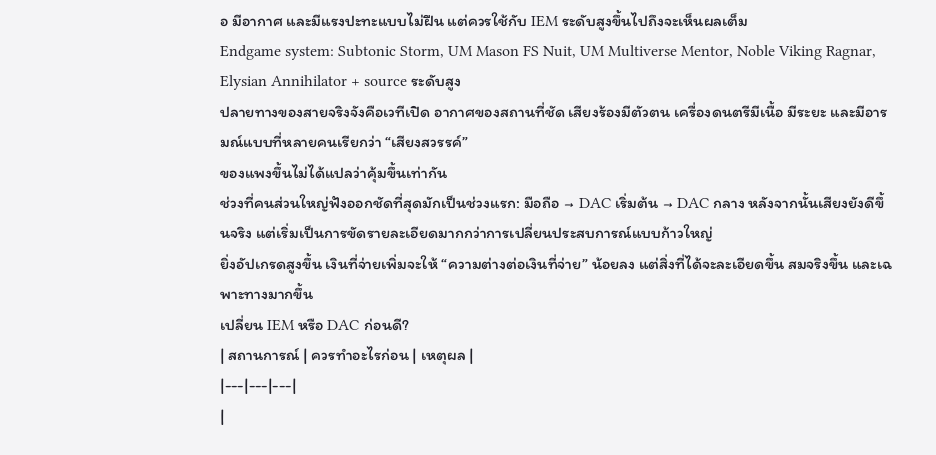อ มีอากาศ และมีแรงปะทะแบบไม่ฝืน แต่ควรใช้กับ IEM ระดับสูงขึ้นไปถึงจะเห็นผลเต็ม
Endgame system: Subtonic Storm, UM Mason FS Nuit, UM Multiverse Mentor, Noble Viking Ragnar, Elysian Annihilator + source ระดับสูง
ปลายทางของสายจริงจังคือเวทีเปิด อากาศของสถานที่ชัด เสียงร้องมีตัวตน เครื่องดนตรีมีเนื้อ มีระยะ และมีอารมณ์แบบที่หลายคนเรียกว่า “เสียงสวรรค์”
ของแพงขึ้นไม่ได้แปลว่าคุ้มขึ้นเท่ากัน
ช่วงที่คนส่วนใหญ่ฟังออกชัดที่สุดมักเป็นช่วงแรก: มือถือ → DAC เริ่มต้น → DAC กลาง หลังจากนั้นเสียงยังดีขึ้นจริง แต่เริ่มเป็นการขัดรายละเอียดมากกว่าการเปลี่ยนประสบการณ์แบบก้าวใหญ่
ยิ่งอัปเกรดสูงขึ้น เงินที่จ่ายเพิ่มจะให้ “ความต่างต่อเงินที่จ่าย” น้อยลง แต่สิ่งที่ได้จะละเอียดขึ้น สมจริงขึ้น และเฉพาะทางมากขึ้น
เปลี่ยน IEM หรือ DAC ก่อนดี?
| สถานการณ์ | ควรทำอะไรก่อน | เหตุผล |
|---|---|---|
|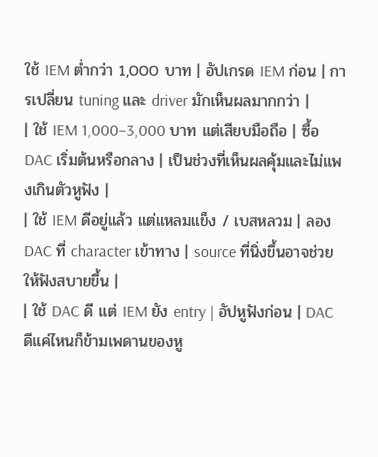ใช้ IEM ต่ำกว่า 1,000 บาท | อัปเกรด IEM ก่อน | การเปลี่ยน tuning และ driver มักเห็นผลมากกว่า |
| ใช้ IEM 1,000–3,000 บาท แต่เสียบมือถือ | ซื้อ DAC เริ่มต้นหรือกลาง | เป็นช่วงที่เห็นผลคุ้มและไม่แพงเกินตัวหูฟัง |
| ใช้ IEM ดีอยู่แล้ว แต่แหลมแข็ง / เบสหลวม | ลอง DAC ที่ character เข้าทาง | source ที่นิ่งขึ้นอาจช่วยให้ฟังสบายขึ้น |
| ใช้ DAC ดี แต่ IEM ยัง entry | อัปหูฟังก่อน | DAC ดีแค่ไหนก็ข้ามเพดานของหู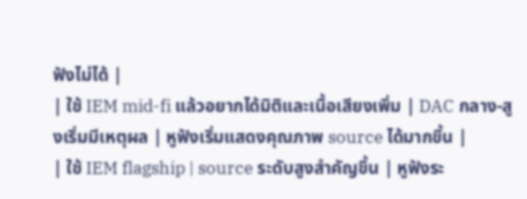ฟังไม่ได้ |
| ใช้ IEM mid-fi แล้วอยากได้มิติและเนื้อเสียงเพิ่ม | DAC กลาง-สูงเริ่มมีเหตุผล | หูฟังเริ่มแสดงคุณภาพ source ได้มากขึ้น |
| ใช้ IEM flagship | source ระดับสูงสำคัญขึ้น | หูฟังระ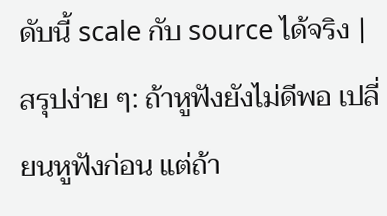ดับนี้ scale กับ source ได้จริง |
สรุปง่าย ๆ: ถ้าหูฟังยังไม่ดีพอ เปลี่ยนหูฟังก่อน แต่ถ้า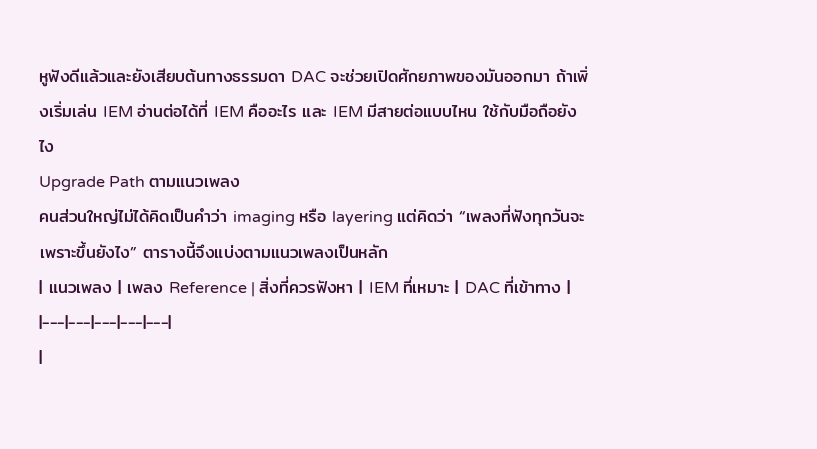หูฟังดีแล้วและยังเสียบต้นทางธรรมดา DAC จะช่วยเปิดศักยภาพของมันออกมา ถ้าเพิ่งเริ่มเล่น IEM อ่านต่อได้ที่ IEM คืออะไร และ IEM มีสายต่อแบบไหน ใช้กับมือถือยังไง
Upgrade Path ตามแนวเพลง
คนส่วนใหญ่ไม่ได้คิดเป็นคำว่า imaging หรือ layering แต่คิดว่า “เพลงที่ฟังทุกวันจะเพราะขึ้นยังไง” ตารางนี้จึงแบ่งตามแนวเพลงเป็นหลัก
| แนวเพลง | เพลง Reference | สิ่งที่ควรฟังหา | IEM ที่เหมาะ | DAC ที่เข้าทาง |
|---|---|---|---|---|
|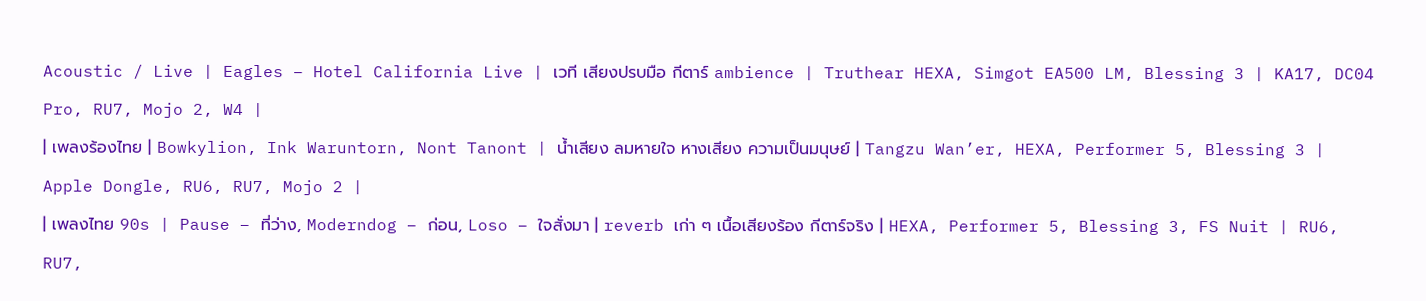Acoustic / Live | Eagles – Hotel California Live | เวที เสียงปรบมือ กีตาร์ ambience | Truthear HEXA, Simgot EA500 LM, Blessing 3 | KA17, DC04 Pro, RU7, Mojo 2, W4 |
| เพลงร้องไทย | Bowkylion, Ink Waruntorn, Nont Tanont | น้ำเสียง ลมหายใจ หางเสียง ความเป็นมนุษย์ | Tangzu Wan’er, HEXA, Performer 5, Blessing 3 | Apple Dongle, RU6, RU7, Mojo 2 |
| เพลงไทย 90s | Pause – ที่ว่าง, Moderndog – ก่อน, Loso – ใจสั่งมา | reverb เก่า ๆ เนื้อเสียงร้อง กีตาร์จริง | HEXA, Performer 5, Blessing 3, FS Nuit | RU6, RU7,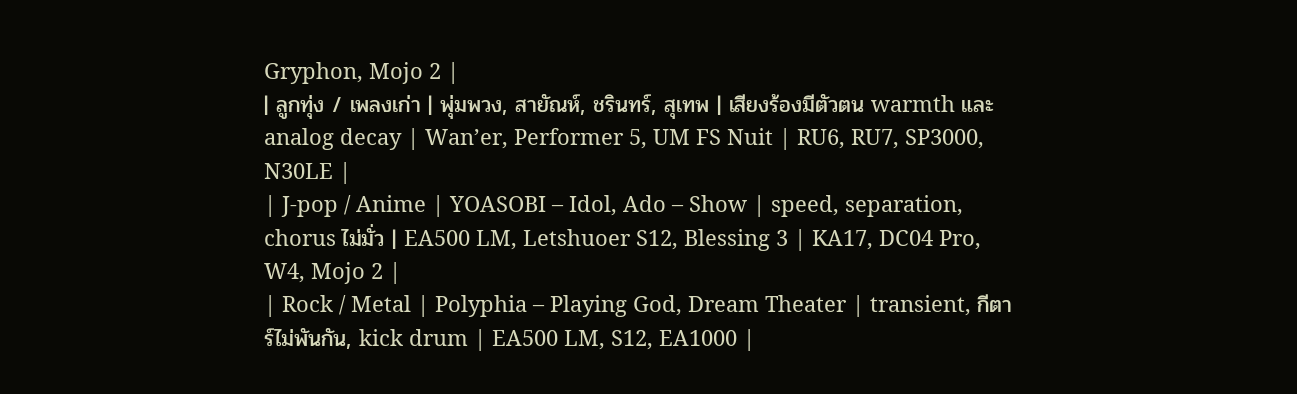Gryphon, Mojo 2 |
| ลูกทุ่ง / เพลงเก่า | พุ่มพวง, สายัณห์, ชรินทร์, สุเทพ | เสียงร้องมีตัวตน warmth และ analog decay | Wan’er, Performer 5, UM FS Nuit | RU6, RU7, SP3000, N30LE |
| J-pop / Anime | YOASOBI – Idol, Ado – Show | speed, separation, chorus ไม่มั่ว | EA500 LM, Letshuoer S12, Blessing 3 | KA17, DC04 Pro, W4, Mojo 2 |
| Rock / Metal | Polyphia – Playing God, Dream Theater | transient, กีตาร์ไม่พันกัน, kick drum | EA500 LM, S12, EA1000 |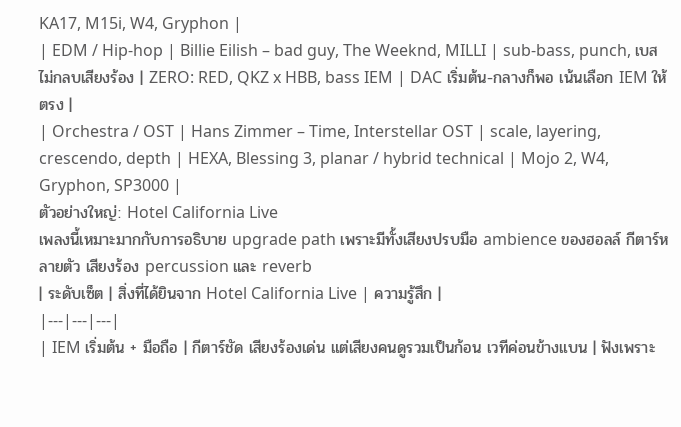KA17, M15i, W4, Gryphon |
| EDM / Hip-hop | Billie Eilish – bad guy, The Weeknd, MILLI | sub-bass, punch, เบสไม่กลบเสียงร้อง | ZERO: RED, QKZ x HBB, bass IEM | DAC เริ่มต้น-กลางก็พอ เน้นเลือก IEM ให้ตรง |
| Orchestra / OST | Hans Zimmer – Time, Interstellar OST | scale, layering, crescendo, depth | HEXA, Blessing 3, planar / hybrid technical | Mojo 2, W4, Gryphon, SP3000 |
ตัวอย่างใหญ่: Hotel California Live
เพลงนี้เหมาะมากกับการอธิบาย upgrade path เพราะมีทั้งเสียงปรบมือ ambience ของฮอลล์ กีตาร์หลายตัว เสียงร้อง percussion และ reverb
| ระดับเซ็ต | สิ่งที่ได้ยินจาก Hotel California Live | ความรู้สึก |
|---|---|---|
| IEM เริ่มต้น + มือถือ | กีตาร์ชัด เสียงร้องเด่น แต่เสียงคนดูรวมเป็นก้อน เวทีค่อนข้างแบน | ฟังเพราะ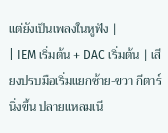แต่ยังเป็นเพลงในหูฟัง |
| IEM เริ่มต้น + DAC เริ่มต้น | เสียงปรบมือเริ่มแยกซ้าย-ขวา กีตาร์นิ่งขึ้น ปลายแหลมเนี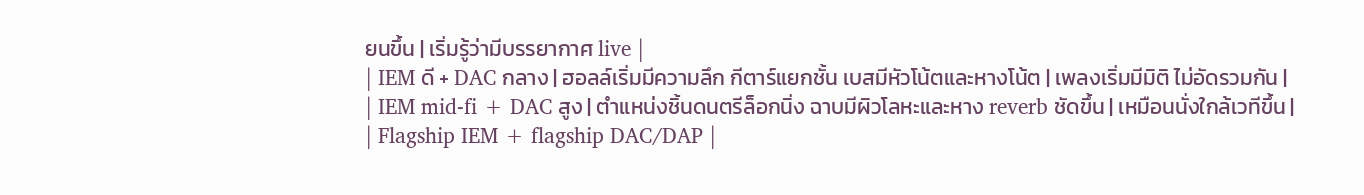ยนขึ้น | เริ่มรู้ว่ามีบรรยากาศ live |
| IEM ดี + DAC กลาง | ฮอลล์เริ่มมีความลึก กีตาร์แยกชั้น เบสมีหัวโน้ตและหางโน้ต | เพลงเริ่มมีมิติ ไม่อัดรวมกัน |
| IEM mid-fi + DAC สูง | ตำแหน่งชิ้นดนตรีล็อกนิ่ง ฉาบมีผิวโลหะและหาง reverb ชัดขึ้น | เหมือนนั่งใกล้เวทีขึ้น |
| Flagship IEM + flagship DAC/DAP |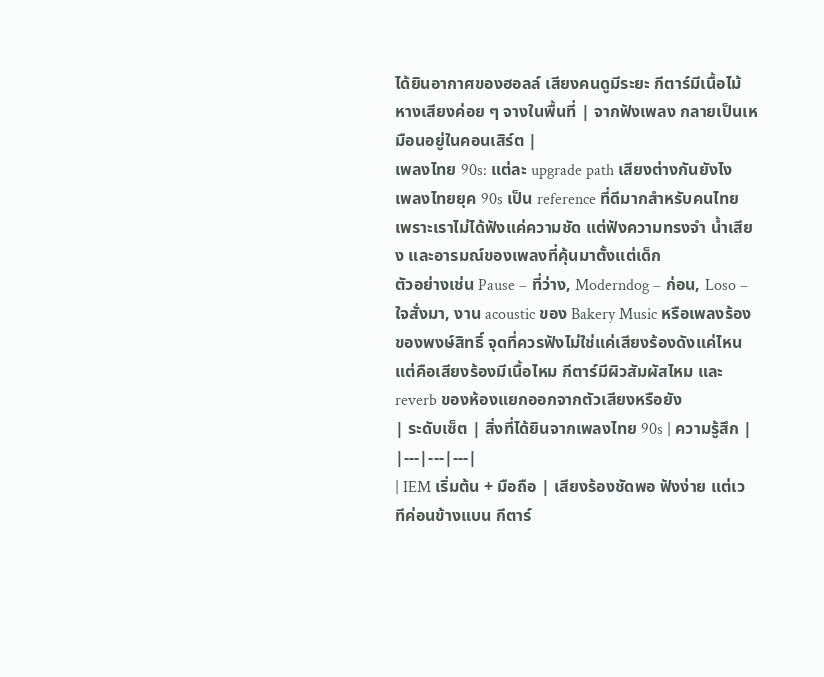ได้ยินอากาศของฮอลล์ เสียงคนดูมีระยะ กีตาร์มีเนื้อไม้ หางเสียงค่อย ๆ จางในพื้นที่ | จากฟังเพลง กลายเป็นเหมือนอยู่ในคอนเสิร์ต |
เพลงไทย 90s: แต่ละ upgrade path เสียงต่างกันยังไง
เพลงไทยยุค 90s เป็น reference ที่ดีมากสำหรับคนไทย เพราะเราไม่ได้ฟังแค่ความชัด แต่ฟังความทรงจำ น้ำเสียง และอารมณ์ของเพลงที่คุ้นมาตั้งแต่เด็ก
ตัวอย่างเช่น Pause – ที่ว่าง, Moderndog – ก่อน, Loso – ใจสั่งมา, งาน acoustic ของ Bakery Music หรือเพลงร้องของพงษ์สิทธิ์ จุดที่ควรฟังไม่ใช่แค่เสียงร้องดังแค่ไหน แต่คือเสียงร้องมีเนื้อไหม กีตาร์มีผิวสัมผัสไหม และ reverb ของห้องแยกออกจากตัวเสียงหรือยัง
| ระดับเซ็ต | สิ่งที่ได้ยินจากเพลงไทย 90s | ความรู้สึก |
|---|---|---|
| IEM เริ่มต้น + มือถือ | เสียงร้องชัดพอ ฟังง่าย แต่เวทีค่อนข้างแบน กีตาร์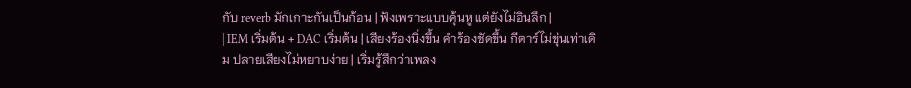กับ reverb มักเกาะกันเป็นก้อน | ฟังเพราะแบบคุ้นหู แต่ยังไม่อินลึก |
| IEM เริ่มต้น + DAC เริ่มต้น | เสียงร้องนิ่งขึ้น คำร้องชัดขึ้น กีตาร์ไม่ขุ่นเท่าเดิม ปลายเสียงไม่หยาบง่าย | เริ่มรู้สึกว่าเพลง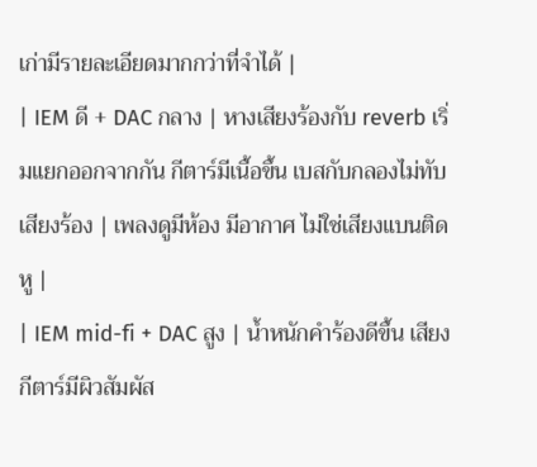เก่ามีรายละเอียดมากกว่าที่จำได้ |
| IEM ดี + DAC กลาง | หางเสียงร้องกับ reverb เริ่มแยกออกจากกัน กีตาร์มีเนื้อขึ้น เบสกับกลองไม่ทับเสียงร้อง | เพลงดูมีห้อง มีอากาศ ไม่ใช่เสียงแบนติดหู |
| IEM mid-fi + DAC สูง | น้ำหนักคำร้องดีขึ้น เสียงกีตาร์มีผิวสัมผัส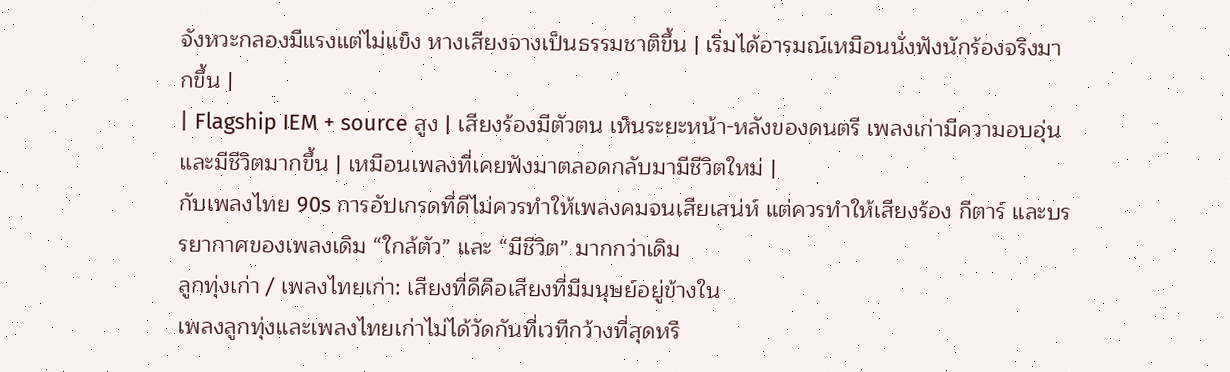จังหวะกลองมีแรงแต่ไม่แข็ง หางเสียงจางเป็นธรรมชาติขึ้น | เริ่มได้อารมณ์เหมือนนั่งฟังนักร้องจริงมากขึ้น |
| Flagship IEM + source สูง | เสียงร้องมีตัวตน เห็นระยะหน้า-หลังของดนตรี เพลงเก่ามีความอบอุ่นและมีชีวิตมากขึ้น | เหมือนเพลงที่เคยฟังมาตลอดกลับมามีชีวิตใหม่ |
กับเพลงไทย 90s การอัปเกรดที่ดีไม่ควรทำให้เพลงคมจนเสียเสน่ห์ แต่ควรทำให้เสียงร้อง กีตาร์ และบรรยากาศของเพลงเดิม “ใกล้ตัว” และ “มีชีวิต” มากกว่าเดิม
ลูกทุ่งเก่า / เพลงไทยเก่า: เสียงที่ดีคือเสียงที่มีมนุษย์อยู่ข้างใน
เพลงลูกทุ่งและเพลงไทยเก่าไม่ได้วัดกันที่เวทีกว้างที่สุดหรื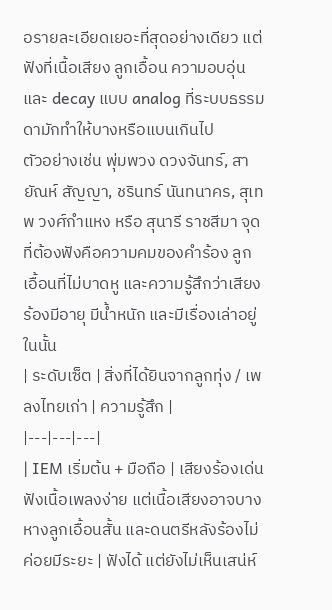อรายละเอียดเยอะที่สุดอย่างเดียว แต่ฟังที่เนื้อเสียง ลูกเอื้อน ความอบอุ่น และ decay แบบ analog ที่ระบบธรรมดามักทำให้บางหรือแบนเกินไป
ตัวอย่างเช่น พุ่มพวง ดวงจันทร์, สายัณห์ สัญญา, ชรินทร์ นันทนาคร, สุเทพ วงศ์กำแหง หรือ สุนารี ราชสีมา จุดที่ต้องฟังคือความคมของคำร้อง ลูกเอื้อนที่ไม่บาดหู และความรู้สึกว่าเสียงร้องมีอายุ มีน้ำหนัก และมีเรื่องเล่าอยู่ในนั้น
| ระดับเซ็ต | สิ่งที่ได้ยินจากลูกทุ่ง / เพลงไทยเก่า | ความรู้สึก |
|---|---|---|
| IEM เริ่มต้น + มือถือ | เสียงร้องเด่น ฟังเนื้อเพลงง่าย แต่เนื้อเสียงอาจบาง หางลูกเอื้อนสั้น และดนตรีหลังร้องไม่ค่อยมีระยะ | ฟังได้ แต่ยังไม่เห็นเสน่ห์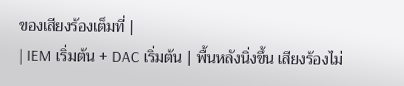ของเสียงร้องเต็มที่ |
| IEM เริ่มต้น + DAC เริ่มต้น | พื้นหลังนิ่งขึ้น เสียงร้องไม่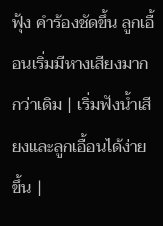ฟุ้ง คำร้องชัดขึ้น ลูกเอื้อนเริ่มมีหางเสียงมากกว่าเดิม | เริ่มฟังน้ำเสียงและลูกเอื้อนได้ง่ายขึ้น |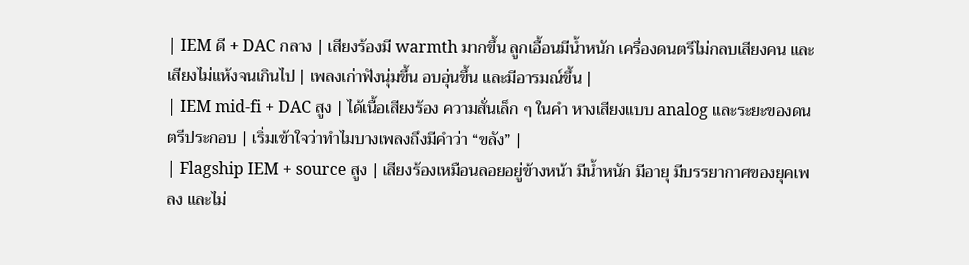| IEM ดี + DAC กลาง | เสียงร้องมี warmth มากขึ้น ลูกเอื้อนมีน้ำหนัก เครื่องดนตรีไม่กลบเสียงคน และเสียงไม่แห้งจนเกินไป | เพลงเก่าฟังนุ่มขึ้น อบอุ่นขึ้น และมีอารมณ์ขึ้น |
| IEM mid-fi + DAC สูง | ได้เนื้อเสียงร้อง ความสั่นเล็ก ๆ ในคำ หางเสียงแบบ analog และระยะของดนตรีประกอบ | เริ่มเข้าใจว่าทำไมบางเพลงถึงมีคำว่า “ขลัง” |
| Flagship IEM + source สูง | เสียงร้องเหมือนลอยอยู่ข้างหน้า มีน้ำหนัก มีอายุ มีบรรยากาศของยุคเพลง และไม่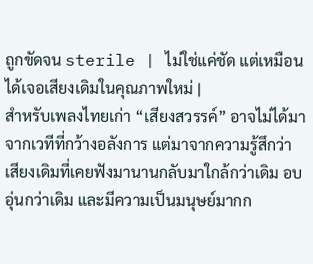ถูกขัดจน sterile | ไม่ใช่แค่ชัด แต่เหมือนได้เจอเสียงเดิมในคุณภาพใหม่ |
สำหรับเพลงไทยเก่า “เสียงสวรรค์” อาจไม่ได้มาจากเวทีที่กว้างอลังการ แต่มาจากความรู้สึกว่าเสียงเดิมที่เคยฟังมานานกลับมาใกล้กว่าเดิม อบอุ่นกว่าเดิม และมีความเป็นมนุษย์มากก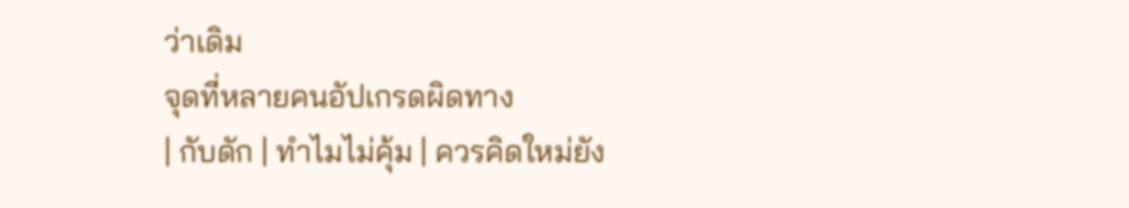ว่าเดิม
จุดที่หลายคนอัปเกรดผิดทาง
| กับดัก | ทำไมไม่คุ้ม | ควรคิดใหม่ยัง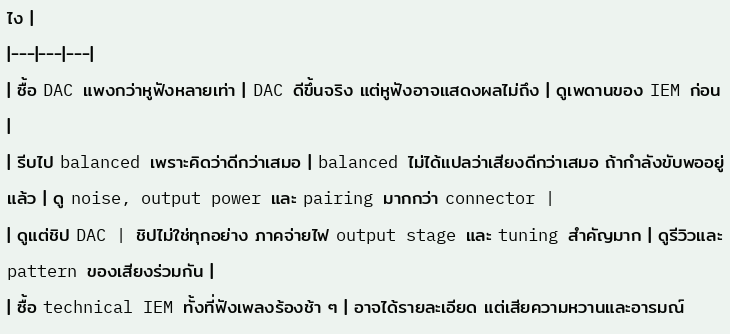ไง |
|---|---|---|
| ซื้อ DAC แพงกว่าหูฟังหลายเท่า | DAC ดีขึ้นจริง แต่หูฟังอาจแสดงผลไม่ถึง | ดูเพดานของ IEM ก่อน |
| รีบไป balanced เพราะคิดว่าดีกว่าเสมอ | balanced ไม่ได้แปลว่าเสียงดีกว่าเสมอ ถ้ากำลังขับพออยู่แล้ว | ดู noise, output power และ pairing มากกว่า connector |
| ดูแต่ชิป DAC | ชิปไม่ใช่ทุกอย่าง ภาคจ่ายไฟ output stage และ tuning สำคัญมาก | ดูรีวิวและ pattern ของเสียงร่วมกัน |
| ซื้อ technical IEM ทั้งที่ฟังเพลงร้องช้า ๆ | อาจได้รายละเอียด แต่เสียความหวานและอารมณ์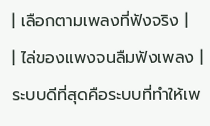| เลือกตามเพลงที่ฟังจริง |
| ไล่ของแพงจนลืมฟังเพลง | ระบบดีที่สุดคือระบบที่ทำให้เพ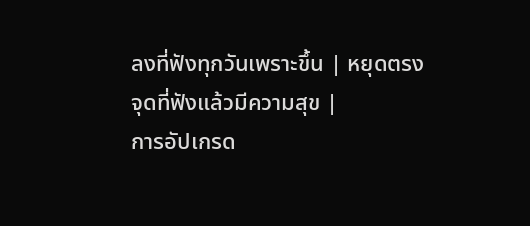ลงที่ฟังทุกวันเพราะขึ้น | หยุดตรงจุดที่ฟังแล้วมีความสุข |
การอัปเกรด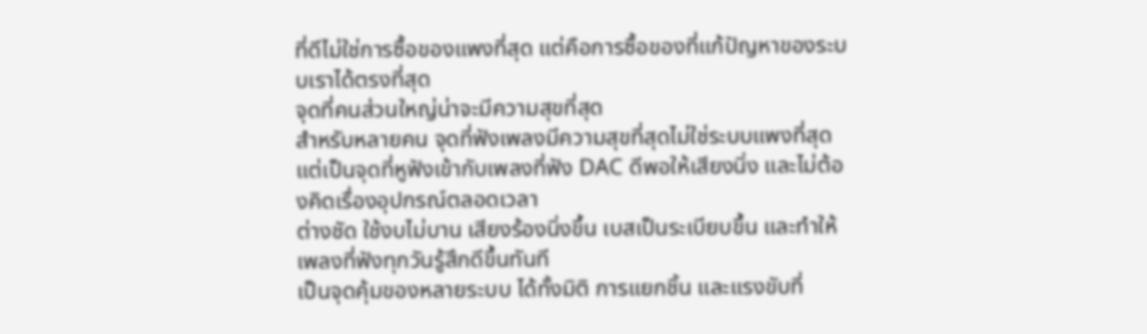ที่ดีไม่ใช่การซื้อของแพงที่สุด แต่คือการซื้อของที่แก้ปัญหาของระบบเราได้ตรงที่สุด
จุดที่คนส่วนใหญ่น่าจะมีความสุขที่สุด
สำหรับหลายคน จุดที่ฟังเพลงมีความสุขที่สุดไม่ใช่ระบบแพงที่สุด แต่เป็นจุดที่หูฟังเข้ากับเพลงที่ฟัง DAC ดีพอให้เสียงนิ่ง และไม่ต้องคิดเรื่องอุปกรณ์ตลอดเวลา
ต่างชัด ใช้งบไม่บาน เสียงร้องนิ่งขึ้น เบสเป็นระเบียบขึ้น และทำให้เพลงที่ฟังทุกวันรู้สึกดีขึ้นทันที
เป็นจุดคุ้มของหลายระบบ ได้ทั้งมิติ การแยกชิ้น และแรงขับที่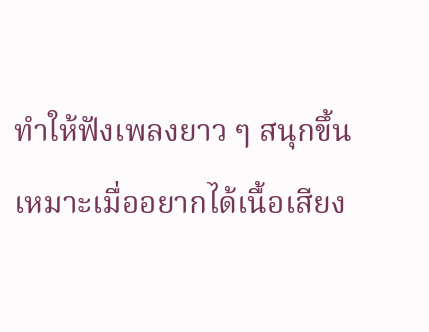ทำให้ฟังเพลงยาว ๆ สนุกขึ้น
เหมาะเมื่ออยากได้เนื้อเสียง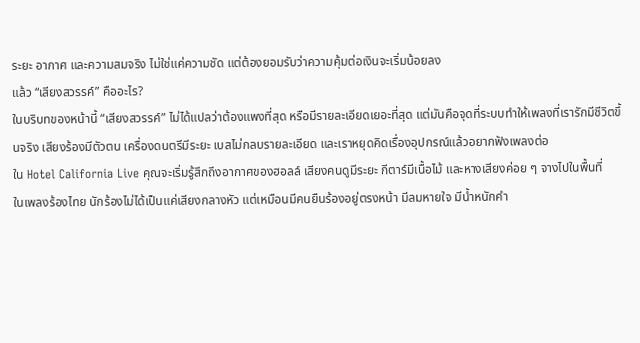ระยะ อากาศ และความสมจริง ไม่ใช่แค่ความชัด แต่ต้องยอมรับว่าความคุ้มต่อเงินจะเริ่มน้อยลง
แล้ว “เสียงสวรรค์” คืออะไร?
ในบริบทของหน้านี้ “เสียงสวรรค์” ไม่ได้แปลว่าต้องแพงที่สุด หรือมีรายละเอียดเยอะที่สุด แต่มันคือจุดที่ระบบทำให้เพลงที่เรารักมีชีวิตขึ้นจริง เสียงร้องมีตัวตน เครื่องดนตรีมีระยะ เบสไม่กลบรายละเอียด และเราหยุดคิดเรื่องอุปกรณ์แล้วอยากฟังเพลงต่อ
ใน Hotel California Live คุณจะเริ่มรู้สึกถึงอากาศของฮอลล์ เสียงคนดูมีระยะ กีตาร์มีเนื้อไม้ และหางเสียงค่อย ๆ จางไปในพื้นที่
ในเพลงร้องไทย นักร้องไม่ได้เป็นแค่เสียงกลางหัว แต่เหมือนมีคนยืนร้องอยู่ตรงหน้า มีลมหายใจ มีน้ำหนักคำ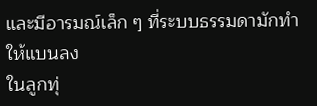และมีอารมณ์เล็ก ๆ ที่ระบบธรรมดามักทำให้แบนลง
ในลูกทุ่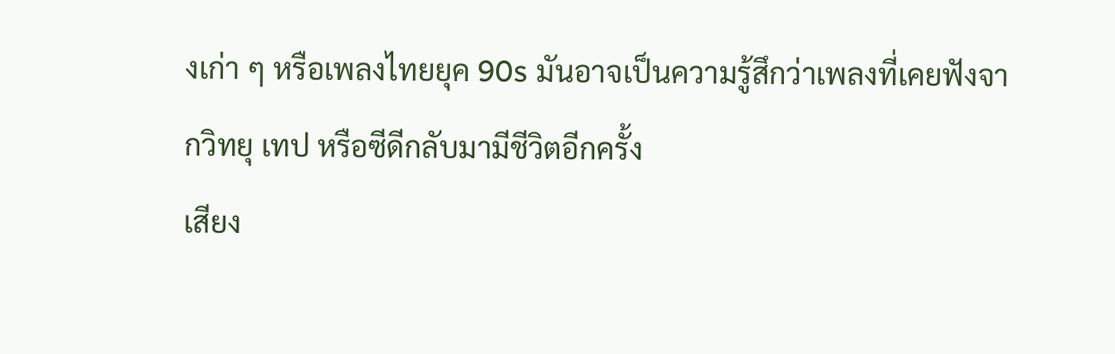งเก่า ๆ หรือเพลงไทยยุค 90s มันอาจเป็นความรู้สึกว่าเพลงที่เคยฟังจากวิทยุ เทป หรือซีดีกลับมามีชีวิตอีกครั้ง
เสียง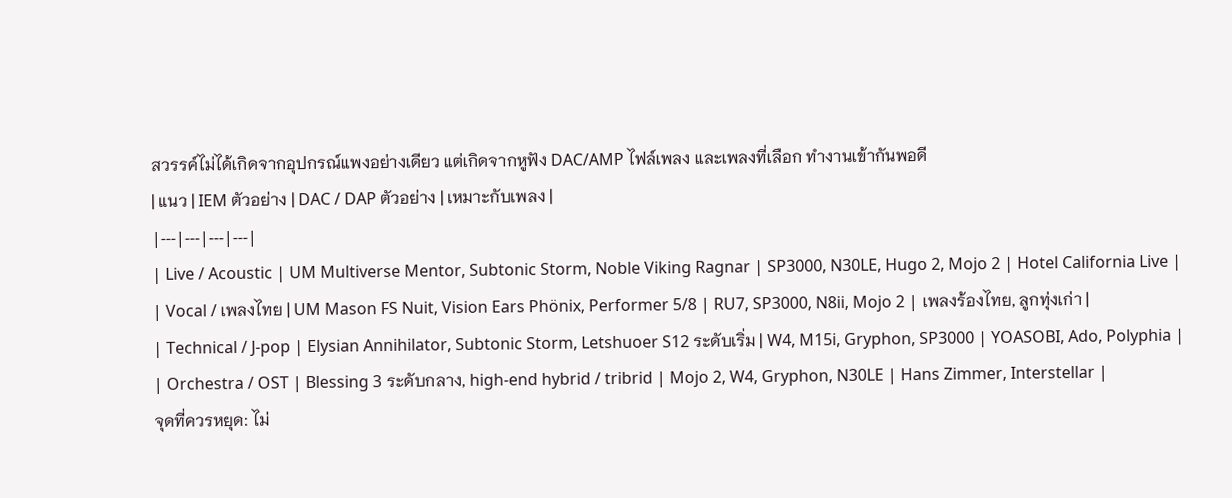สวรรค์ไม่ได้เกิดจากอุปกรณ์แพงอย่างเดียว แต่เกิดจากหูฟัง DAC/AMP ไฟล์เพลง และเพลงที่เลือก ทำงานเข้ากันพอดี
| แนว | IEM ตัวอย่าง | DAC / DAP ตัวอย่าง | เหมาะกับเพลง |
|---|---|---|---|
| Live / Acoustic | UM Multiverse Mentor, Subtonic Storm, Noble Viking Ragnar | SP3000, N30LE, Hugo 2, Mojo 2 | Hotel California Live |
| Vocal / เพลงไทย | UM Mason FS Nuit, Vision Ears Phönix, Performer 5/8 | RU7, SP3000, N8ii, Mojo 2 | เพลงร้องไทย, ลูกทุ่งเก่า |
| Technical / J-pop | Elysian Annihilator, Subtonic Storm, Letshuoer S12 ระดับเริ่ม | W4, M15i, Gryphon, SP3000 | YOASOBI, Ado, Polyphia |
| Orchestra / OST | Blessing 3 ระดับกลาง, high-end hybrid / tribrid | Mojo 2, W4, Gryphon, N30LE | Hans Zimmer, Interstellar |
จุดที่ควรหยุด: ไม่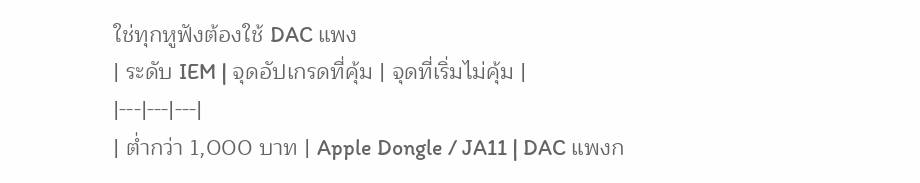ใช่ทุกหูฟังต้องใช้ DAC แพง
| ระดับ IEM | จุดอัปเกรดที่คุ้ม | จุดที่เริ่มไม่คุ้ม |
|---|---|---|
| ต่ำกว่า 1,000 บาท | Apple Dongle / JA11 | DAC แพงก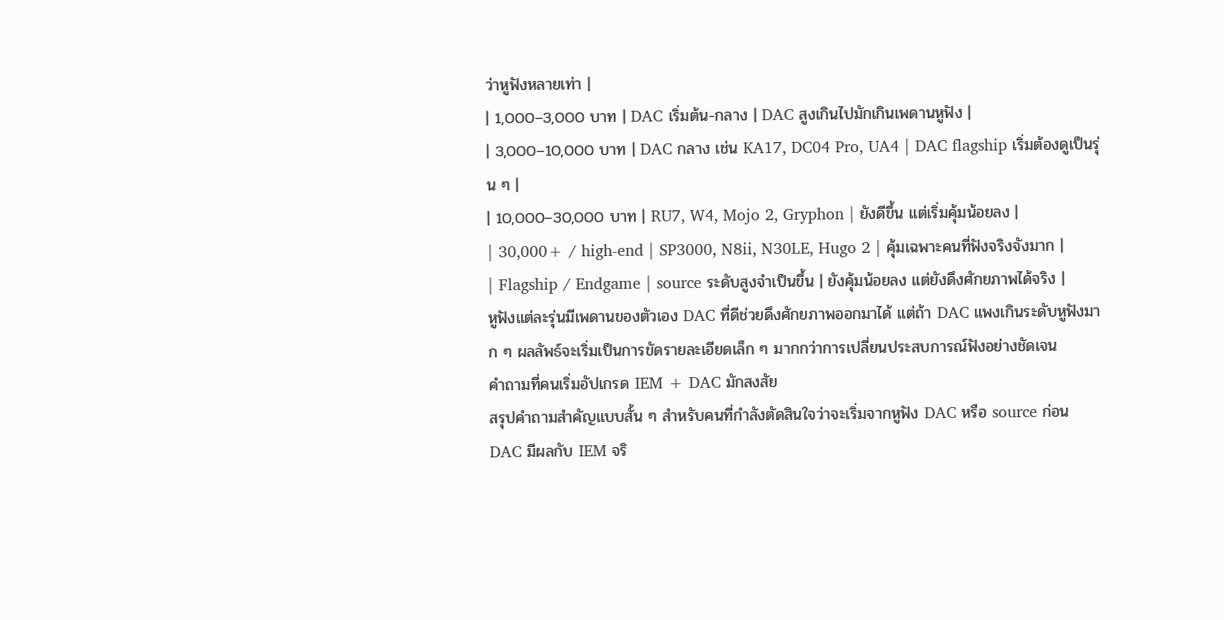ว่าหูฟังหลายเท่า |
| 1,000–3,000 บาท | DAC เริ่มต้น-กลาง | DAC สูงเกินไปมักเกินเพดานหูฟัง |
| 3,000–10,000 บาท | DAC กลาง เช่น KA17, DC04 Pro, UA4 | DAC flagship เริ่มต้องดูเป็นรุ่น ๆ |
| 10,000–30,000 บาท | RU7, W4, Mojo 2, Gryphon | ยังดีขึ้น แต่เริ่มคุ้มน้อยลง |
| 30,000+ / high-end | SP3000, N8ii, N30LE, Hugo 2 | คุ้มเฉพาะคนที่ฟังจริงจังมาก |
| Flagship / Endgame | source ระดับสูงจำเป็นขึ้น | ยังคุ้มน้อยลง แต่ยังดึงศักยภาพได้จริง |
หูฟังแต่ละรุ่นมีเพดานของตัวเอง DAC ที่ดีช่วยดึงศักยภาพออกมาได้ แต่ถ้า DAC แพงเกินระดับหูฟังมาก ๆ ผลลัพธ์จะเริ่มเป็นการขัดรายละเอียดเล็ก ๆ มากกว่าการเปลี่ยนประสบการณ์ฟังอย่างชัดเจน
คำถามที่คนเริ่มอัปเกรด IEM + DAC มักสงสัย
สรุปคำถามสำคัญแบบสั้น ๆ สำหรับคนที่กำลังตัดสินใจว่าจะเริ่มจากหูฟัง DAC หรือ source ก่อน
DAC มีผลกับ IEM จริ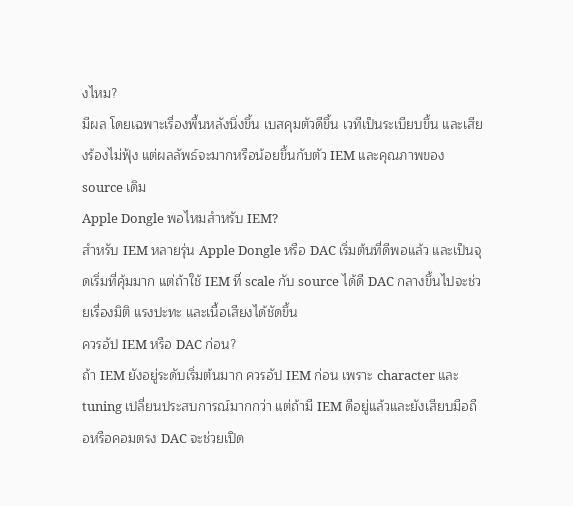งไหม?
มีผล โดยเฉพาะเรื่องพื้นหลังนิ่งขึ้น เบสคุมตัวดีขึ้น เวทีเป็นระเบียบขึ้น และเสียงร้องไม่ฟุ้ง แต่ผลลัพธ์จะมากหรือน้อยขึ้นกับตัว IEM และคุณภาพของ source เดิม
Apple Dongle พอไหมสำหรับ IEM?
สำหรับ IEM หลายรุ่น Apple Dongle หรือ DAC เริ่มต้นที่ดีพอแล้ว และเป็นจุดเริ่มที่คุ้มมาก แต่ถ้าใช้ IEM ที่ scale กับ source ได้ดี DAC กลางขึ้นไปจะช่วยเรื่องมิติ แรงปะทะ และเนื้อเสียงได้ชัดขึ้น
ควรอัป IEM หรือ DAC ก่อน?
ถ้า IEM ยังอยู่ระดับเริ่มต้นมาก ควรอัป IEM ก่อน เพราะ character และ tuning เปลี่ยนประสบการณ์มากกว่า แต่ถ้ามี IEM ดีอยู่แล้วและยังเสียบมือถือหรือคอมตรง DAC จะช่วยเปิด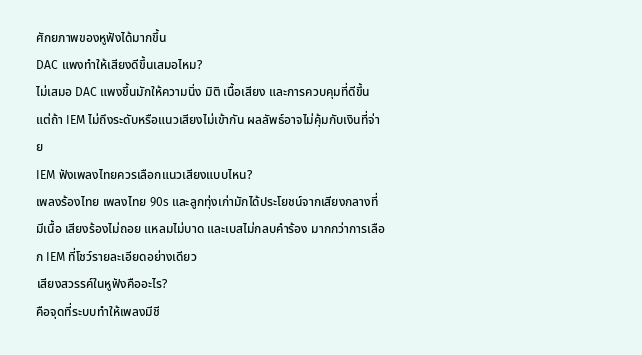ศักยภาพของหูฟังได้มากขึ้น
DAC แพงทำให้เสียงดีขึ้นเสมอไหม?
ไม่เสมอ DAC แพงขึ้นมักให้ความนิ่ง มิติ เนื้อเสียง และการควบคุมที่ดีขึ้น แต่ถ้า IEM ไม่ถึงระดับหรือแนวเสียงไม่เข้ากัน ผลลัพธ์อาจไม่คุ้มกับเงินที่จ่าย
IEM ฟังเพลงไทยควรเลือกแนวเสียงแบบไหน?
เพลงร้องไทย เพลงไทย 90s และลูกทุ่งเก่ามักได้ประโยชน์จากเสียงกลางที่มีเนื้อ เสียงร้องไม่ถอย แหลมไม่บาด และเบสไม่กลบคำร้อง มากกว่าการเลือก IEM ที่โชว์รายละเอียดอย่างเดียว
เสียงสวรรค์ในหูฟังคืออะไร?
คือจุดที่ระบบทำให้เพลงมีชี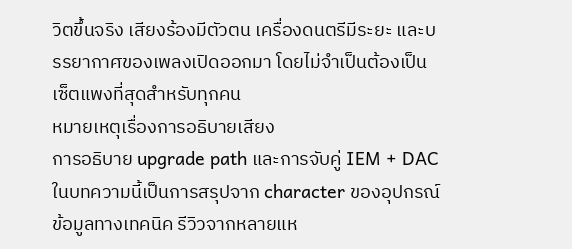วิตขึ้นจริง เสียงร้องมีตัวตน เครื่องดนตรีมีระยะ และบรรยากาศของเพลงเปิดออกมา โดยไม่จำเป็นต้องเป็นเซ็ตแพงที่สุดสำหรับทุกคน
หมายเหตุเรื่องการอธิบายเสียง
การอธิบาย upgrade path และการจับคู่ IEM + DAC ในบทความนี้เป็นการสรุปจาก character ของอุปกรณ์ ข้อมูลทางเทคนิค รีวิวจากหลายแห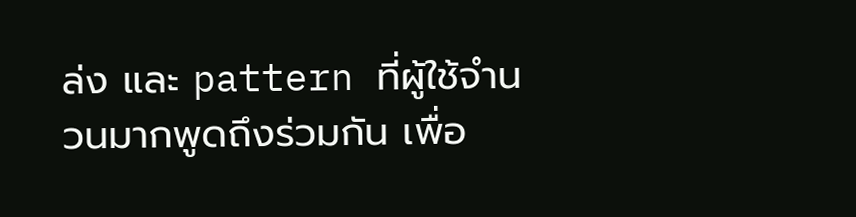ล่ง และ pattern ที่ผู้ใช้จำนวนมากพูดถึงร่วมกัน เพื่อ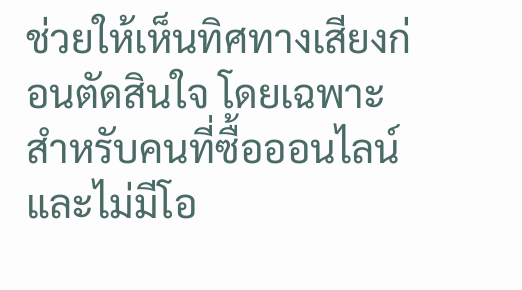ช่วยให้เห็นทิศทางเสียงก่อนตัดสินใจ โดยเฉพาะสำหรับคนที่ซื้อออนไลน์และไม่มีโอ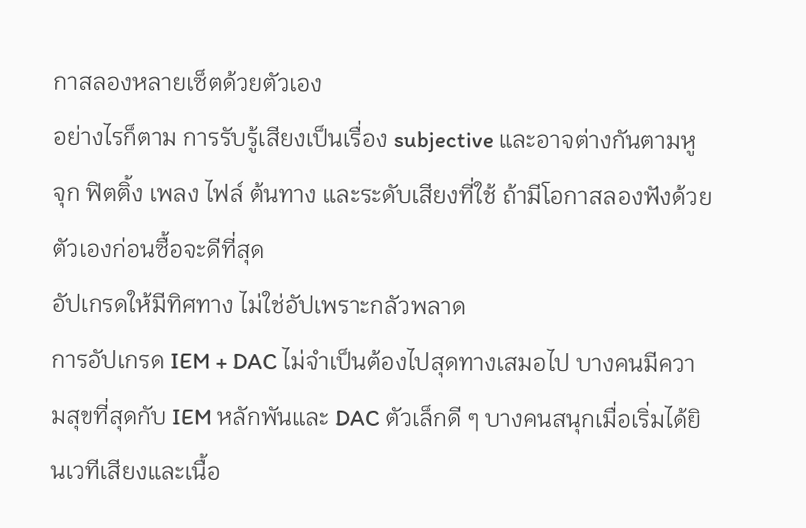กาสลองหลายเซ็ตด้วยตัวเอง
อย่างไรก็ตาม การรับรู้เสียงเป็นเรื่อง subjective และอาจต่างกันตามหู จุก ฟิตติ้ง เพลง ไฟล์ ต้นทาง และระดับเสียงที่ใช้ ถ้ามีโอกาสลองฟังด้วยตัวเองก่อนซื้อจะดีที่สุด
อัปเกรดให้มีทิศทาง ไม่ใช่อัปเพราะกลัวพลาด
การอัปเกรด IEM + DAC ไม่จำเป็นต้องไปสุดทางเสมอไป บางคนมีความสุขที่สุดกับ IEM หลักพันและ DAC ตัวเล็กดี ๆ บางคนสนุกเมื่อเริ่มได้ยินเวทีเสียงและเนื้อ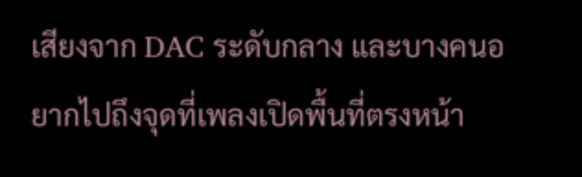เสียงจาก DAC ระดับกลาง และบางคนอยากไปถึงจุดที่เพลงเปิดพื้นที่ตรงหน้า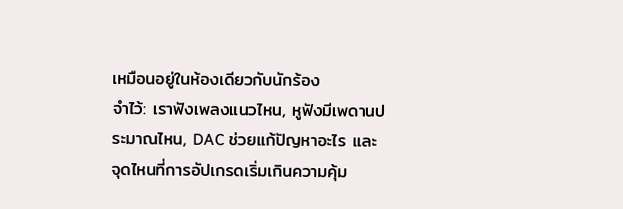เหมือนอยู่ในห้องเดียวกับนักร้อง
จำไว้: เราฟังเพลงแนวไหน, หูฟังมีเพดานประมาณไหน, DAC ช่วยแก้ปัญหาอะไร และจุดไหนที่การอัปเกรดเริ่มเกินความคุ้ม